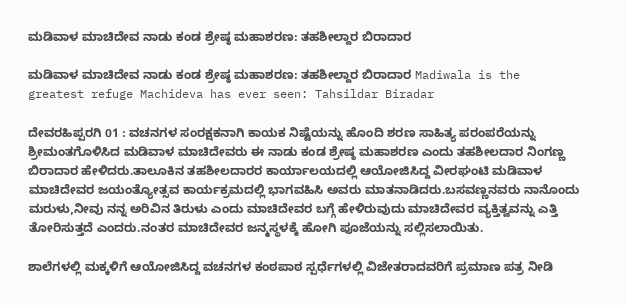ಮಡಿವಾಳ ಮಾಚಿದೇವ ನಾಡು ಕಂಡ ಶ್ರೇಷ್ಠ ಮಹಾಶರಣ: ತಹಶೀಲ್ದಾರ ಬಿರಾದಾರ

ಮಡಿವಾಳ ಮಾಚಿದೇವ ನಾಡು ಕಂಡ ಶ್ರೇಷ್ಠ ಮಹಾಶರಣ: ತಹಶೀಲ್ದಾರ ಬಿರಾದಾರ Madiwala is the greatest refuge Machideva has ever seen: Tahsildar Biradar

ದೇವರಹಿಪ್ಪರಗಿ 01 : ವಚನಗಳ ಸಂರಕ್ಷಕನಾಗಿ ಕಾಯಕ ನಿಷ್ಟೆಯನ್ನು ಹೊಂದಿ ಶರಣ ಸಾಹಿತ್ಯ ಪರಂಪರೆಯನ್ನು ಶ್ರೀಮಂತಗೊಳಿಸಿದ ಮಡಿವಾಳ ಮಾಚಿದೇವರು ಈ ನಾಡು ಕಂಡ ಶ್ರೇಷ್ಠ ಮಹಾಶರಣ ಎಂದು ತಹಶೀಲದಾರ ನಿಂಗಣ್ಣ ಬಿರಾದಾರ ಹೇಳಿದರು.ತಾಲೂಕಿನ ತಹಶೀಲದಾರರ ಕಾರ್ಯಾಲಯದಲ್ಲಿ ಆಯೋಜಿಸಿದ್ದ ವೀರಘಂಟಿ ಮಡಿವಾಳ ಮಾಚಿದೇವರ ಜಯಂತ್ಯೋತ್ಸವ ಕಾರ್ಯಕ್ರಮದಲ್ಲಿ ಭಾಗವಹಿಸಿ ಅವರು ಮಾತನಾಡಿದರು.ಬಸವಣ್ಣನವರು ನಾನೊಂದು ಮರುಳು,ನೀವು ನನ್ನ ಅರಿವಿನ ತಿರುಳು ಎಂದು ಮಾಚಿದೇವರ ಬಗ್ಗೆ ಹೇಳಿರುವುದು ಮಾಚಿದೇವರ ವ್ಯಕ್ತಿತ್ವವನ್ನು ಎತ್ತಿ ತೋರಿಸುತ್ತದೆ ಎಂದರು.ನಂತರ ಮಾಚಿದೇವರ ಜನ್ಮಸ್ಥಳಕ್ಕೆ ಹೋಗಿ ಪೂಜೆಯನ್ನು ಸಲ್ಲಿಸಲಾಯಿತು.

ಶಾಲೆಗಳಲ್ಲಿ ಮಕ್ಕಳಿಗೆ ಆಯೋಜಿಸಿದ್ದ ವಚನಗಳ ಕಂಠಪಾಠ ಸ್ಪರ್ಧೆಗಳಲ್ಲಿ ವಿಜೇತರಾದವರಿಗೆ ಪ್ರಮಾಣ ಪತ್ರ ನೀಡಿ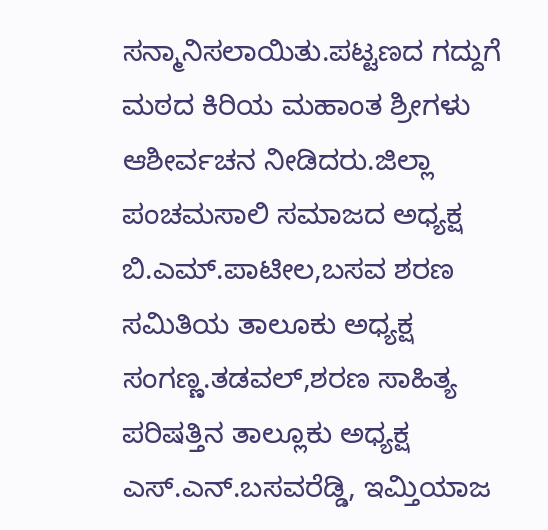ಸನ್ಮಾನಿಸಲಾಯಿತು.ಪಟ್ಟಣದ ಗದ್ದುಗೆ ಮಠದ ಕಿರಿಯ ಮಹಾಂತ ಶ್ರೀಗಳು ಆಶೀರ್ವಚನ ನೀಡಿದರು.ಜಿಲ್ಲಾ ಪಂಚಮಸಾಲಿ ಸಮಾಜದ ಅಧ್ಯಕ್ಷ ಬಿ.ಎಮ್‌.ಪಾಟೀಲ,ಬಸವ ಶರಣ ಸಮಿತಿಯ ತಾಲೂಕು ಅಧ್ಯಕ್ಷ ಸಂಗಣ್ಣ.ತಡವಲ್,ಶರಣ ಸಾಹಿತ್ಯ ಪರಿಷತ್ತಿನ ತಾಲ್ಲೂಕು ಅಧ್ಯಕ್ಷ ಎಸ್‌.ಎನ್‌.ಬಸವರೆಡ್ಡಿ, ಇಮ್ತಿಯಾಜ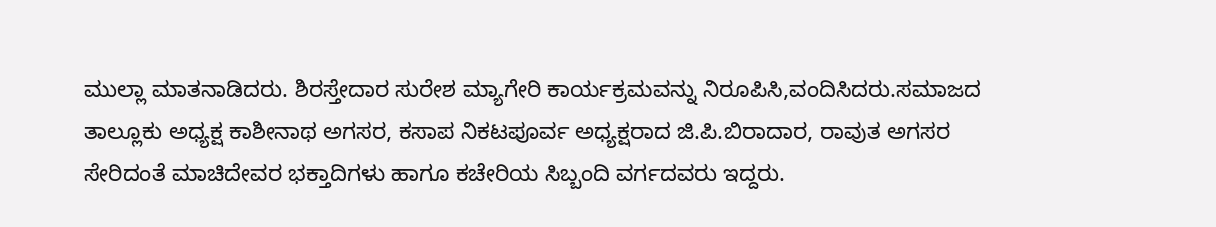ಮುಲ್ಲಾ ಮಾತನಾಡಿದರು. ಶಿರಸ್ತೇದಾರ ಸುರೇಶ ಮ್ಯಾಗೇರಿ ಕಾರ್ಯಕ್ರಮವನ್ನು ನಿರೂಪಿಸಿ,ವಂದಿಸಿದರು.ಸಮಾಜದ ತಾಲ್ಲೂಕು ಅಧ್ಯಕ್ಷ ಕಾಶೀನಾಥ ಅಗಸರ, ಕಸಾಪ ನಿಕಟಪೂರ್ವ ಅಧ್ಯಕ್ಷರಾದ ಜಿ.ಪಿ.ಬಿರಾದಾರ, ರಾವುತ ಅಗಸರ ಸೇರಿದಂತೆ ಮಾಚಿದೇವರ ಭಕ್ತಾದಿಗಳು ಹಾಗೂ ಕಚೇರಿಯ ಸಿಬ್ಬಂದಿ ವರ್ಗದವರು ಇದ್ದರು.